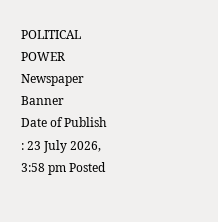POLITICAL POWER
Newspaper Banner
Date of Publish : 23 July 2026, 3:58 pm Posted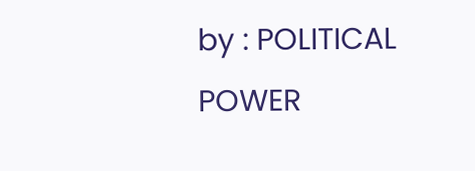by : POLITICAL POWER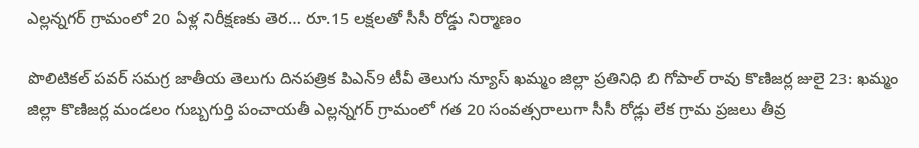ఎల్లన్నగర్ గ్రామంలో 20 ఏళ్ల నిరీక్షణకు తెర… రూ.15 లక్షలతో సీసీ రోడ్డు నిర్మాణం

పొలిటికల్ పవర్ సమగ్ర జాతీయ తెలుగు దినపత్రిక పిఎన్9 టీవీ తెలుగు న్యూస్ ఖమ్మం జిల్లా ప్రతినిధి బి గోపాల్ రావు కొణిజర్ల జులై 23: ఖమ్మం జిల్లా కొణిజర్ల మండలం గుబ్బగుర్తి పంచాయతీ ఎల్లన్నగర్ గ్రామంలో గత 20 సంవత్సరాలుగా సీసీ రోడ్లు లేక గ్రామ ప్రజలు తీవ్ర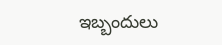ఇబ్బందులు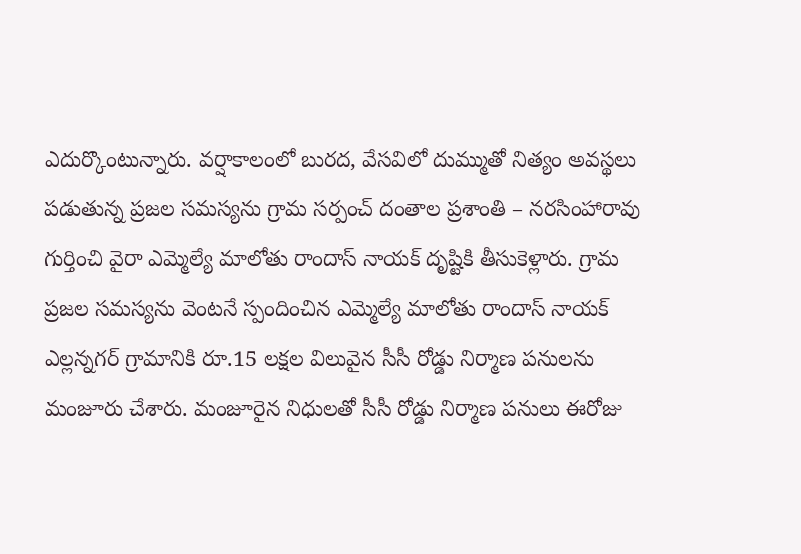ఎదుర్కొంటున్నారు. వర్షాకాలంలో బురద, వేసవిలో దుమ్ముతో నిత్యం అవస్థలు పడుతున్న ప్రజల సమస్యను గ్రామ సర్పంచ్ దంతాల ప్రశాంతి – నరసింహారావు గుర్తించి వైరా ఎమ్మెల్యే మాలోతు రాందాస్ నాయక్ దృష్టికి తీసుకెళ్లారు. గ్రామ ప్రజల సమస్యను వెంటనే స్పందించిన ఎమ్మెల్యే మాలోతు రాందాస్ నాయక్ ఎల్లన్నగర్ గ్రామానికి రూ.15 లక్షల విలువైన సీసీ రోడ్డు నిర్మాణ పనులను మంజూరు చేశారు. మంజూరైన నిధులతో సీసీ రోడ్డు నిర్మాణ పనులు ఈరోజు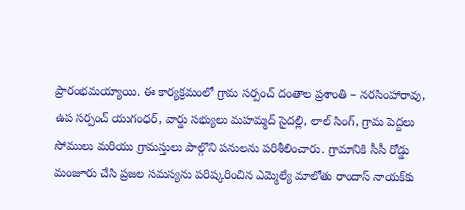ప్రారంభమయ్యాయి. ఈ కార్యక్రమంలో గ్రామ సర్పంచ్ దంతాల ప్రశాంతి – నరసింహారావు, ఉప సర్పంచ్ యుగంధర్, వార్డు సభ్యులు మహమ్మద్ సైదల్లి, లాల్ సింగ్, గ్రామ పెద్దలు సోములు మరియు గ్రామస్తులు పాల్గొని పనులను పరిశీలించారు. గ్రామానికి సీసీ రోడ్డు మంజూరు చేసి ప్రజల సమస్యను పరిష్కరించిన ఎమ్మెల్యే మాలోతు రాందాస్ నాయక్‌కు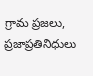గ్రామ ప్రజలు, ప్రజాప్రతినిధులు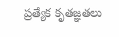ప్రత్యేక కృతజ్ఞతలు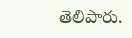తెలిపారు.